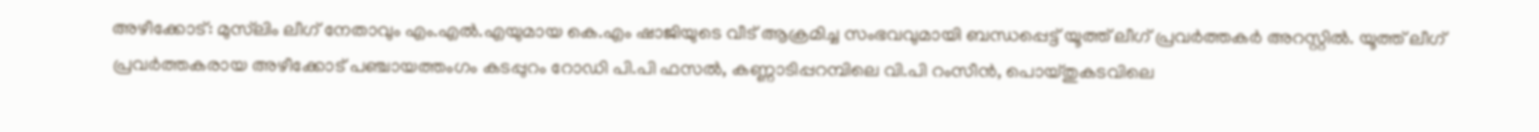അഴീക്കോട്: മുസ്‌ലിം ലീഗ് നേതാവും എം.എല്‍.എയുമായ കെ.എം ഷാജിയുടെ വീട് ആക്രമിച്ച സംഭവവുമായി ബന്ധപ്പെട്ട് യൂത്ത് ലീഗ് പ്രവര്‍ത്തകര്‍ അറസ്റ്റില്‍. യൂത്ത് ലീഗ് പ്രവര്‍ത്തകരായ അഴീക്കോട് പഞ്ചായത്തംഗം കടപ്പുറം റോഡി പി.പി ഫസല്‍, കണ്ണാടിപ്പറമ്പിലെ വി.പി റംസീന്‍, പൊയ്തുകടവിലെ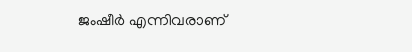ജംഷീര്‍ എന്നിവരാണ്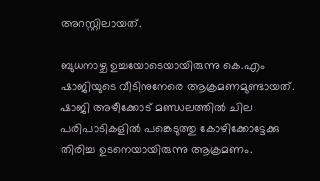അറസ്റ്റിലായത്.

ബുധനാഴ്ച ഉച്ചയോടെയായിരുന്നു കെ.എം ഷാജിയുടെ വീടിനുനേരെ ആക്രമണമുണ്ടായത്. ഷാജി അഴീക്കോട് മണ്ഡലത്തില്‍ ചില പരിപാടികളില്‍ പങ്കെടുത്തു കോഴിക്കോട്ടേക്കു തിരിച്ച ഉടനെയായിരുന്നു ആക്രമണം.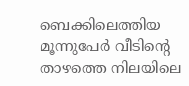ബെക്കിലെത്തിയ മൂന്നുപേര്‍ വീടിന്റെ താഴത്തെ നിലയിലെ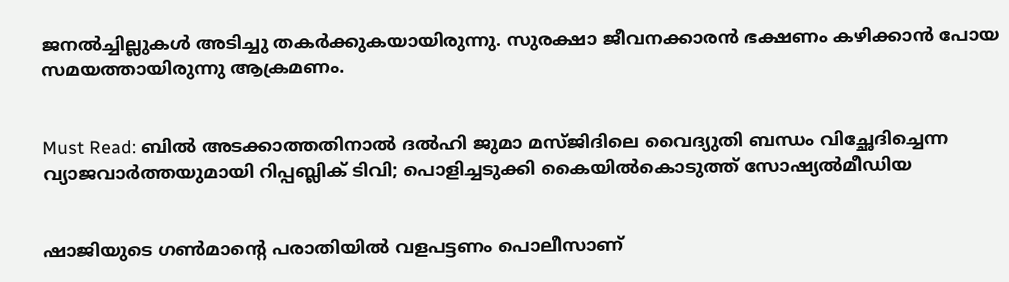ജനല്‍ച്ചില്ലുകള്‍ അടിച്ചു തകര്‍ക്കുകയായിരുന്നു. സുരക്ഷാ ജീവനക്കാരന്‍ ഭക്ഷണം കഴിക്കാന്‍ പോയ സമയത്തായിരുന്നു ആക്രമണം.


Must Read: ബില്‍ അടക്കാത്തതിനാല്‍ ദല്‍ഹി ജുമാ മസ്ജിദിലെ വൈദ്യുതി ബന്ധം വിച്ഛേദിച്ചെന്ന വ്യാജവാര്‍ത്തയുമായി റിപ്പബ്ലിക് ടിവി; പൊളിച്ചടുക്കി കൈയില്‍കൊടുത്ത് സോഷ്യല്‍മീഡിയ


ഷാജിയുടെ ഗണ്‍മാന്റെ പരാതിയില്‍ വളപട്ടണം പൊലീസാണ്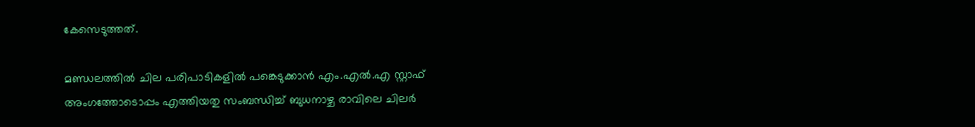കേസെടുത്തത്.

മണ്ഡലത്തില്‍ ചില പരിപാടികളില്‍ പങ്കെടുക്കാന്‍ എം.എല്‍.എ സ്റ്റാഫ് അംഗത്തോടൊപ്പം എത്തിയതു സംബന്ധിച്ച് ബുധനാഴ്ച രാവിലെ ചിലര്‍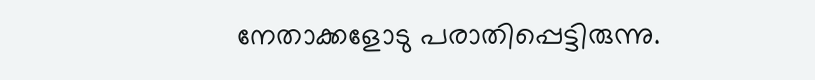നേതാക്കളോടു പരാതിപ്പെട്ടിരുന്നു.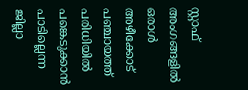സ്റ്റാഫ് അംഗങ്ങളില്‍ ഒരാള്‍ അഴീക്കോട് പഞ്ചായത്ത് പരിധിയില്‍ പങ്കെടുക്കാന്‍ പാടില്ലെന്ന ജില്ലാ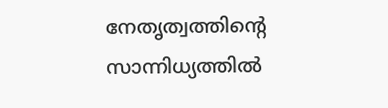നേതൃത്വത്തിന്റെ സാന്നിധ്യത്തില്‍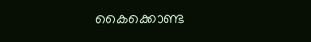കൈക്കൊണ്ട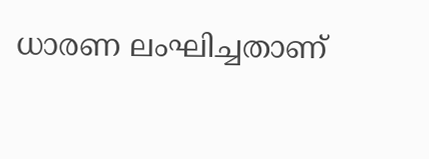ധാരണ ലംഘിച്ചതാണ്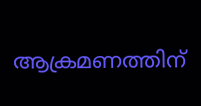ആക്രമണത്തിന്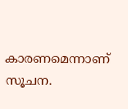കാരണമെന്നാണ് സൂചന.